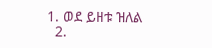1. ወደ ይዘቱ ዝለል
  2.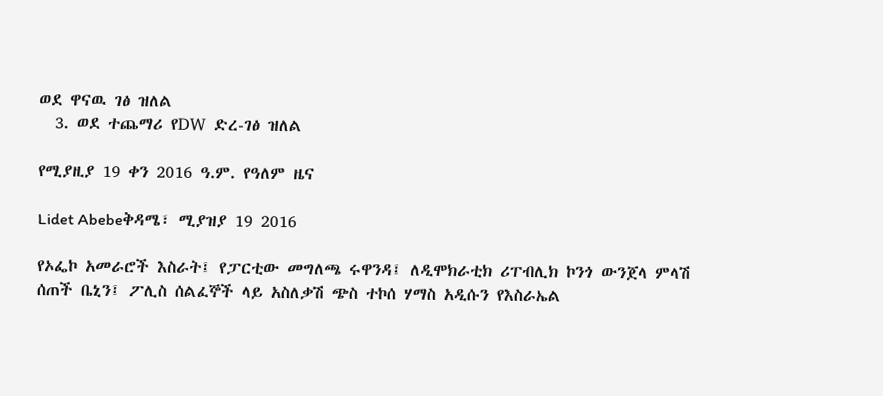ወደ ዋናዉ ገፅ ዝለል
  3. ወደ ተጨማሪ የDW ድረ-ገፅ ዝለል

የሚያዚያ 19 ቀን 2016 ዓ.ም. የዓለም ዜና

Lidet Abebeቅዳሜ፣ ሚያዝያ 19 2016

የኦፌኮ አመራሮች እስራት፤ የፓርቲው መግለጫ ሩዋንዳ፤ ለዲሞክራቲክ ሪፐብሊክ ኮንጎ ውንጀላ ምላሽ ሰጠች ቤኒን፤ ፖሊስ ሰልፈኞች ላይ አስለቃሽ ጭስ ተኮሰ ሃማስ አዲሱን የእስራኤል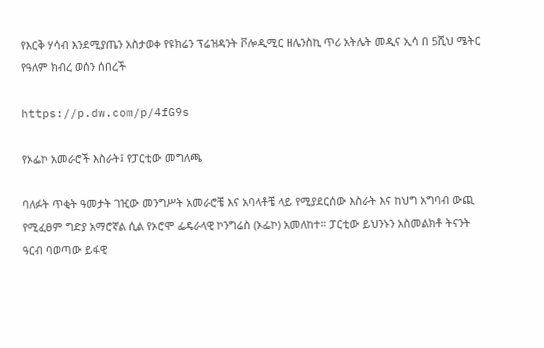የእርቅ ሃሳብ እንደሚያጤን አስታወቀ የዩክሬን ፕሬዝዳንት ቮሎዲሚር ዘሌንስኪ ጥሪ አትሌት መዲና ኢሳ በ 5ሺህ ሜትር የዓለም ክብረ ወሰን ሰበረች

https://p.dw.com/p/4fG9s

የኦፌኮ አመራሮች እስራት፤ የፓርቲው መግለጫ

ባለፉት ጥቂት ዓመታት ገዢው መንግሥት አመራሮቼ እና አባላቶቼ ላይ የሚያደርሰው እስራት እና ከህግ አግባብ ውጪ የሚፈፀም ግድያ አማሮኛል ሲል የኦሮሞ ፌዴራላዊ ኮንግሬስ (ኦፌኮ) አመለከተ። ፓርቲው ይህንኑን አስመልክቶ ትናንት ዓርብ ባወጣው ይፋዊ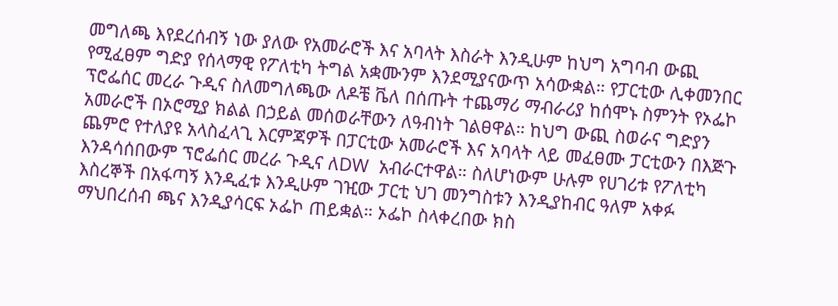መግለጫ እየደረሰብኝ ነው ያለው የአመራሮች እና አባላት እስራት እንዲሁም ከህግ አግባብ ውጪ የሚፈፀም ግድያ የሰላማዊ የፖለቲካ ትግል አቋሙንም እንደሚያናውጥ አሳውቋል። የፓርቲው ሊቀመንበር ፕሮፌሰር መረራ ጉዲና ስለመግለጫው ለዶቼ ቬለ በሰጡት ተጨማሪ ማብራሪያ ከሰሞኑ ስምንት የኦፌኮ አመራሮች በኦሮሚያ ክልል በኃይል መሰወራቸውን ለዓብነት ገልፀዋል። ከህግ ውጪ ስወራና ግድያን ጨምሮ የተለያዩ አላስፈላጊ እርምጃዎች በፓርቲው አመራሮች እና አባላት ላይ መፈፀሙ ፓርቲውን በእጅጉ እንዳሳሰበውም ፕሮፌሰር መረራ ጉዲና ለDW  አብራርተዋል። ስለሆነውም ሁሉም የሀገሪቱ የፖለቲካ እስረኞች በአፋጣኝ እንዲፈቱ እንዲሁም ገዢው ፓርቲ ህገ መንግስቱን እንዲያከብር ዓለም አቀፉ ማህበረሰብ ጫና እንዲያሳርፍ ኦፌኮ ጠይቋል። ኦፌኮ ስላቀረበው ክስ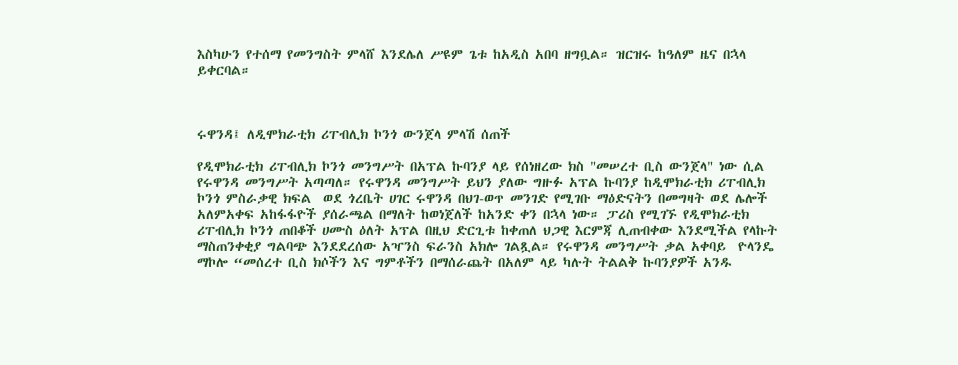እስካሁን የተሰማ የመንግስት ምላሸ እንደሌለ ሥዩም ጌቱ ከአዲስ አበባ ዘግቧል። ዝርዝሩ ከዓለም ዜና በኋላ ይቀርባል።



ሩዋንዳ፤ ለዲሞክራቲክ ሪፐብሊክ ኮንጎ ውንጀላ ምላሽ ሰጠች

የዲሞክራቲክ ሪፐብሊክ ኮንጎ መንግሥት በአፕል ኩባንያ ላይ የሰነዘረው ክስ "መሠረተ ቢስ ውንጀላ" ነው ሲል የሩዋንዳ መንግሥት አጣጣለ። የሩዋንዳ መንግሥት ይህን ያለው ግዙፉ አፕል ኩባንያ ከዲሞክራቲክ ሪፐብሊክ ኮንጎ ምስራቃዊ ክፍል  ወደ ጎረቤት ሀገር ሩዋንዳ በህገ-ወጥ መንገድ የሚገቡ ማዕድናትን በመግዛት ወደ ሌሎች አለምአቀፍ አከፋፋዮች ያሰራጫል በማለት ከወነጀለች ከአንድ ቀን በኋላ ነው። ፓሪስ የሚገኙ የዲሞክራቲክ ሪፐብሊክ ኮንጎ ጠበቆች ሀሙስ ዕለት አፕል በዚህ ድርጊቱ ከቀጠለ ህጋዊ እርምጃ ሊጠብቀው እንደሚችል የላኩት ማስጠንቀቂያ ግልባጭ እንደደረሰው አዣንስ ፍራንስ አክሎ ገልጿል። የሩዋንዳ መንግሥት ቃል አቀባይ  ዮላንዴ ማኮሎ “መሰረተ ቢስ ክሶችን እና ግምቶችን በማሰራጨት በአለም ላይ ካሉት ትልልቅ ኩባንያዎች አንዱ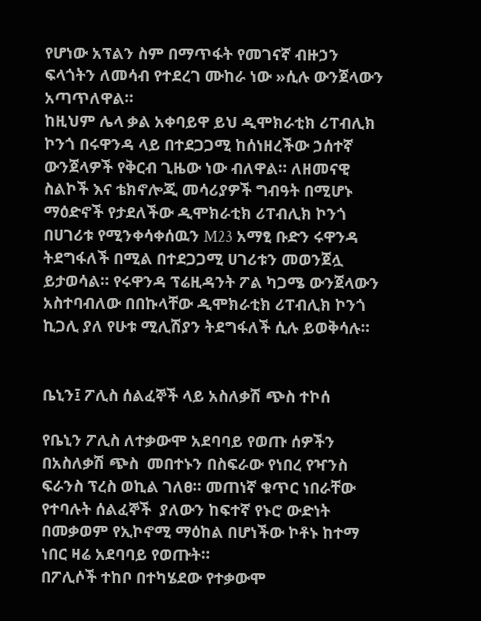የሆነው አፕልን ስም በማጥፋት የመገናኛ ብዙኃን ፍላጎትን ለመሳብ የተደረገ ሙከራ ነው »ሲሉ ውንጀላውን አጣጥለዋል።
ከዚህም ሌላ ቃል አቀባይዋ ይህ ዲሞክራቲክ ሪፐብሊክ ኮንጎ በሩዋንዳ ላይ በተደጋጋሚ ከሰነዘረችው ኃሰተኛ ውንጀላዎች የቅርብ ጊዜው ነው ብለዋል። ለዘመናዊ ስልኮች እና ቴክኖሎጂ መሳሪያዎች ግብዓት በሚሆኑ ማዕድኖች የታደለችው ዲሞክራቲክ ሪፐብሊክ ኮንጎ በሀገሪቱ የሚንቀሳቀሰዉን M23 አማፂ ቡድን ሩዋንዳ ትደግፋለች በሚል በተደጋጋሚ ሀገሪቱን መወንጀሏ ይታወሳል። የሩዋንዳ ፕሬዚዳንት ፖል ካጋሜ ውንጀላውን አስተባብለው በበኩላቸው ዲሞክራቲክ ሪፐብሊክ ኮንጎ ኪጋሊ ያለ የሁቱ ሚሊሽያን ትደግፋለች ሲሉ ይወቅሳሉ።


ቤኒን፤ ፖሊስ ሰልፈኞች ላይ አስለቃሽ ጭስ ተኮሰ

የቤኒን ፖሊስ ለተቃውሞ አደባባይ የወጡ ሰዎችን በአስለቃሽ ጭስ  መበተኑን በስፍራው የነበረ የዣንስ ፍራንስ ፕረስ ወኪል ገለፀ። መጠነኛ ቁጥር ነበራቸው የተባሉት ሰልፈኞች  ያለውን ከፍተኛ የኑሮ ውድነት በመቃወም የኢኮኖሚ ማዕከል በሆነችው ኮቶኑ ከተማ ነበር ዛሬ አደባባይ የወጡት።
በፖሊሶች ተከቦ በተካሄደው የተቃውሞ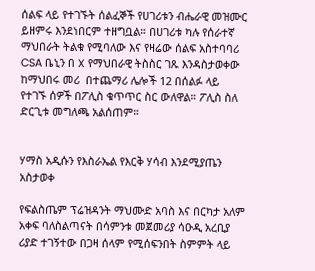ሰልፍ ላይ የተገኙት ሰልፈኞች የሀገሪቱን ብሔራዊ መዝሙር ይዘምሩ እንደነበርም ተዘግቧል። በሀገሪቱ ካሉ የሰራተኛ ማህበራት ትልቁ የሚባለው እና የዛሬው ሰልፍ አስተባባሪ CSA ቤኒን በ X የማህበራዊ ትስስር ገጹ እንዳስታወቀው ከማህበሩ መሪ  በተጨማሪ ሌሎች 12 በሰልፉ ላይ የተገኙ ሰዎች በፖሊስ ቁጥጥር ስር ውለዋል። ፖሊስ ስለ ድርጊቱ መግለጫ አልሰጠም።


ሃማስ አዲሱን የእስራኤል የእርቅ ሃሳብ እንደሚያጤን አስታወቀ

የፍልስጤም ፕሬዝዳንት ማህሙድ አባስ እና በርካታ አለም አቀፍ ባለስልጣናት በሳምንቱ መጀመሪያ ሳዑዲ አረቢያ ሪያድ ተገኝተው በጋዛ ሰላም የሚሰፍንበት ስምምት ላይ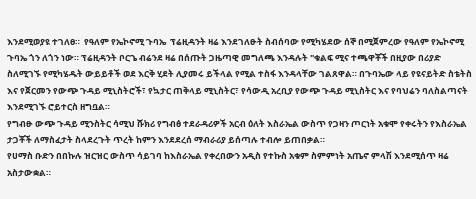እንደሚወያዩ ተገለፀ።  የዓለም የኤኮኖሚ ጉባኤ  ፕሬዚዳንት ዛሬ እንደገለፁት ስብሰባው የሚካሄደው ሰኞ በሚጀምረው የዓለም የኤኮኖሚ ጉባኤ ጎን ለጎን ነው። ፕሬዚዳንት ቦርጌ ብሬንደ ዛሬ በሰጡት ጋዜጣዊ መግለጫ እንዳሉት "ቁልፍ ሚና ተጫዋቾች በዚያው በሪያድ ስለሚገኙ የሚካሄዱት ውይይቶች ወደ እርቅ ሂደት ሊያመሩ ይችላል የሚል ተስፋ እንዳላቸው ገልጸዋል። በጉባኤው ላይ የዩናይትድ ስቴትስ እና የጀርመን የውጭ ጉዳይ ሚኒስትሮች፣ የኳታር ጠቅላይ ሚኒስትር፣ የሳውዲ አረቢያ የውጭ ጉዳይ ሚኒስትር እና የባህሬን ባለስልጣናት እንደሚገኙ ሮይተርስ ዘግቧል።
የግብፁ ውጭ ጉዳይ ሚንስትር ሳሚህ ሹክሪ የግብፅ ተደራዳሪዎች አርብ ዕለት እስራኤል ውስጥ የጋዛን ጦርነት አቁሞ የቀሩትን የእስራኤል ታጋቾች ለማስፈታት ስላደረጉት ጥረት ከምን እንደደረሰ ማብራሪያ ይሰጣሉ ተብሎ ይጠበቃል።
የሀማስ ቡድን በበኩሉ ዝርዝር ውስጥ ሳይገባ ከእስራኤል የቀረበውን አዲስ የተኩስ አቁም ስምምነት አጤኖ ምላሽ እንደሚሰጥ ዛሬ አስታውቋል።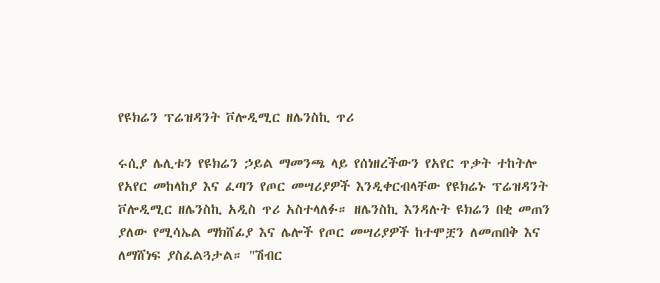የዩክሬን ፕሬዝዳንት ቮሎዲሚር ዘሌንስኪ ጥሪ

ሩሲያ ሌሊቱን የዩክሬን ኃይል ማመንጫ ላይ የሰነዘረችውን የአየር ጥቃት ተከትሎ  የአየር መከላከያ እና ፈጣን የጦር መሣሪያዎች እንዲቀርብላቸው የዩክሬኑ ፕሬዝዳንት ቮሎዲሚር ዘሌንስኪ አዲስ ጥሪ አስተላለፉ። ዘሌንስኪ እንዳሉት ዩክሬን በቂ መጠን ያለው የሚሳኤል ማክሸፊያ እና ሌሎች የጦር መሣሪያዎች ከተሞቿን ለመጠበቅ እና ለማሸነፍ ያስፈልጓታል። "ሽብር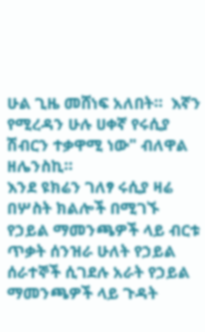ሁል ጊዜ መሸነፍ አለበት።  እኛን የሚረዳን ሁሉ ሀቀኛ የሩሲያ ሽብርን ተቃዋሚ ነው" ብለዋል ዘሌንስኪ።
እንደ ዩክሬን ገለፃ ሩሲያ ዛሬ በሦስት ክልሎች በሚገኙ የኃይል ማመንጫዎች ላይ ብርቱ ጥቃት ሰንዝራ ሁለት የኃይል ሰራተኞች ሲገደሉ አራት የኃይል ማመንጫዎች ላይ ጉዳት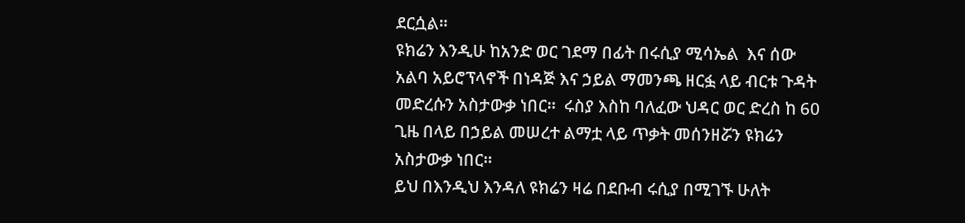ደርሷል።
ዩክሬን እንዲሁ ከአንድ ወር ገደማ በፊት በሩሲያ ሚሳኤል  እና ሰው አልባ አይሮፕላኖች በነዳጅ እና ኃይል ማመንጫ ዘርፏ ላይ ብርቱ ጉዳት መድረሱን አስታውቃ ነበር።  ሩስያ እስከ ባለፈው ህዳር ወር ድረስ ከ 60 ጊዜ በላይ በኃይል መሠረተ ልማቷ ላይ ጥቃት መሰንዘሯን ዩክሬን አስታውቃ ነበር።
ይህ በእንዲህ እንዳለ ዩክሬን ዛሬ በደቡብ ሩሲያ በሚገኙ ሁለት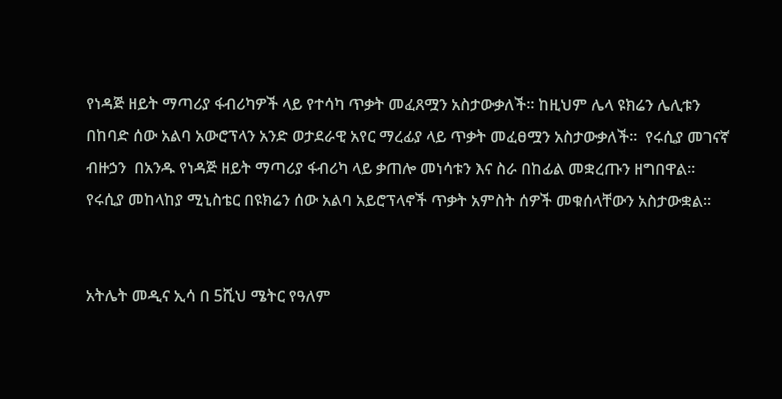የነዳጅ ዘይት ማጣሪያ ፋብሪካዎች ላይ የተሳካ ጥቃት መፈጸሟን አስታውቃለች። ከዚህም ሌላ ዩክሬን ሌሊቱን በከባድ ሰው አልባ አውሮፕላን አንድ ወታደራዊ አየር ማረፊያ ላይ ጥቃት መፈፀሟን አስታውቃለች።  የሩሲያ መገናኛ ብዙኃን  በአንዱ የነዳጅ ዘይት ማጣሪያ ፋብሪካ ላይ ቃጠሎ መነሳቱን እና ስራ በከፊል መቋረጡን ዘግበዋል። የሩሲያ መከላከያ ሚኒስቴር በዩክሬን ሰው አልባ አይሮፕላኖች ጥቃት አምስት ሰዎች መቁሰላቸውን አስታውቋል።


አትሌት መዲና ኢሳ በ 5ሺህ ሜትር የዓለም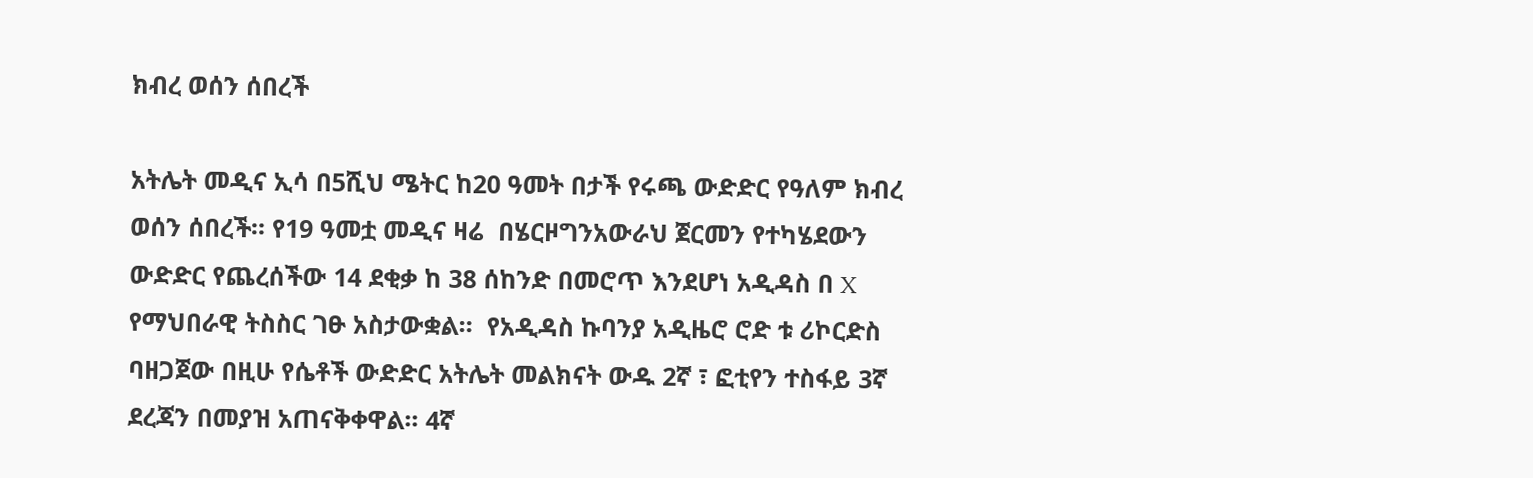ክብረ ወሰን ሰበረች

አትሌት መዲና ኢሳ በ5ሺህ ሜትር ከ20 ዓመት በታች የሩጫ ውድድር የዓለም ክብረ ወሰን ሰበረች። የ19 ዓመቷ መዲና ዛሬ  በሄርዞግንአውራህ ጀርመን የተካሄደውን ውድድር የጨረሰችው 14 ደቂቃ ከ 38 ሰከንድ በመሮጥ እንደሆነ አዲዳስ በ X የማህበራዊ ትስስር ገፁ አስታውቋል።  የአዲዳስ ኩባንያ አዲዜሮ ሮድ ቱ ሪኮርድስ ባዘጋጀው በዚሁ የሴቶች ውድድር አትሌት መልክናት ውዱ 2ኛ ፣ ፎቲየን ተስፋይ 3ኛ ደረጃን በመያዝ አጠናቅቀዋል፡፡ 4ኛ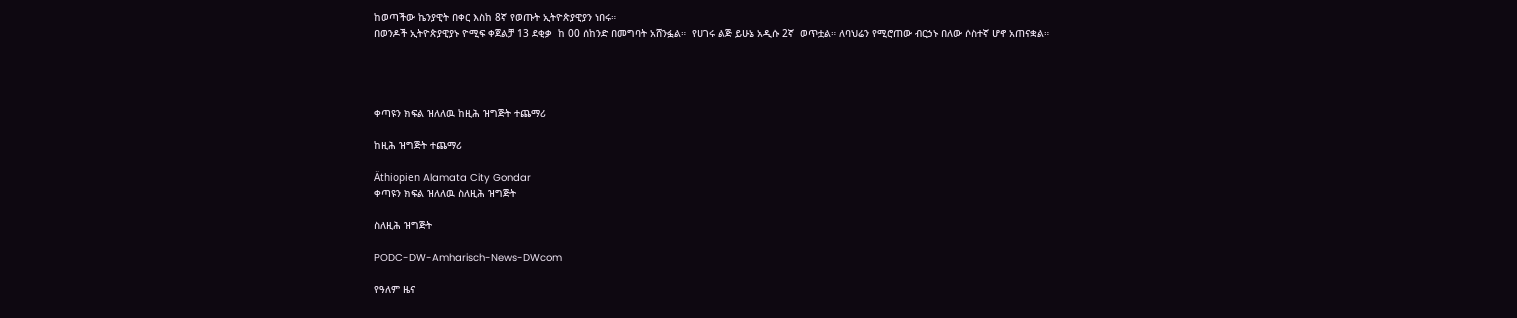ከወጣችው ኬንያዊት በቀር እስከ 8ኛ የወጡት ኢትዮጵያዊያን ነበሩ።
በወንዶች ኢትዮጵያዊያኑ ዮሚፍ ቀጀልቻ 13 ደቂቃ  ከ 00 ሰከንድ በመግባት አሸንፏል።  የሀገሩ ልጅ ይሁኔ አዲሱ 2ኛ  ወጥቷል። ለባህሬን የሚሮጠው ብርኃኑ በለው ሶስተኛ ሆኖ አጠናቋል።




ቀጣዩን ክፍል ዝለለዉ ከዚሕ ዝግጅት ተጨማሪ

ከዚሕ ዝግጅት ተጨማሪ

Äthiopien Alamata City Gondar
ቀጣዩን ክፍል ዝለለዉ ስለዚሕ ዝግጅት

ስለዚሕ ዝግጅት

PODC-DW-Amharisch-News-DWcom

የዓለም ዜና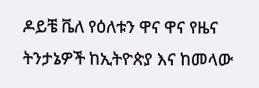ዶይቼ ቬለ የዕለቱን ዋና ዋና የዜና ትንታኔዎች ከኢትዮጵያ እና ከመላው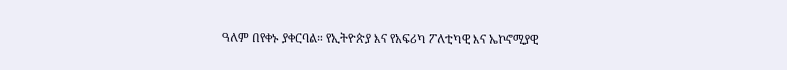ዓለም በየቀኑ ያቀርባል። የኢትዮጵያ እና የአፍሪካ ፖለቲካዊ እና ኤኮኖሚያዊ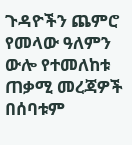ጉዳዮችን ጨምሮ የመላው ዓለምን ውሎ የተመለከቱ ጠቃሚ መረጃዎች በሰባቱም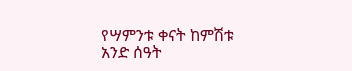የሣምንቱ ቀናት ከምሽቱ አንድ ሰዓት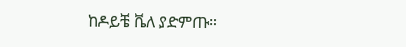ከዶይቼ ቬለ ያድምጡ።